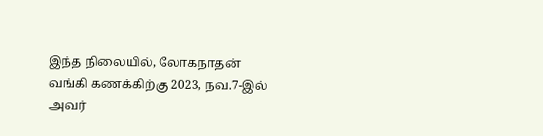இந்த நிலையில், லோகநாதன் வங்கி கணக்கிற்கு 2023, நவ.7-இல் அவர்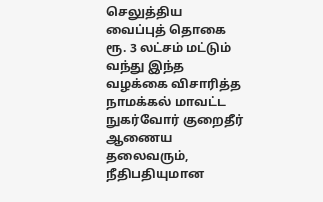செலுத்திய வைப்புத் தொகை ரூ. 3 லட்சம் மட்டும் வந்து இந்த வழக்கை விசாரித்த நாமக்கல் மாவட்ட நுகர்வோர் குறைதீர் ஆணைய தலைவரும், நீதிபதியுமான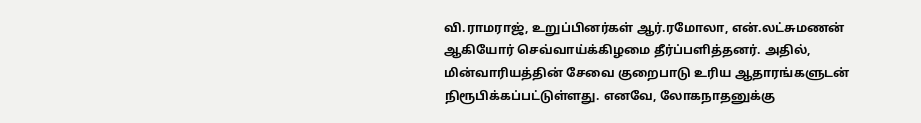வி.ராமராஜ், உறுப்பினர்கள் ஆர்.ரமோலா, என்.லட்சுமணன் ஆகியோர் செவ்வாய்க்கிழமை தீர்ப்பளித்தனர். அதில், மின்வாரியத்தின் சேவை குறைபாடு உரிய ஆதாரங்களுடன் நிரூபிக்கப்பட்டுள்ளது. எனவே, லோகநாதனுக்கு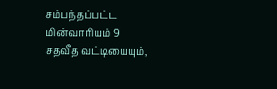சம்பந்தப்பட்ட மின்வாரியம் 9 சதவீத வட்டியையும்,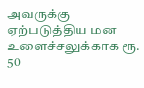அவருக்கு ஏற்படுத்திய மன உளைச்சலுக்காக ரூ. 50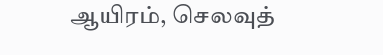ஆயிரம், செலவுத்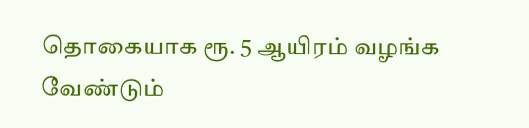தொகையாக ரூ. 5 ஆயிரம் வழங்க வேண்டும்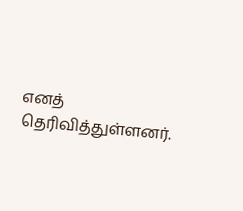எனத் தெரிவித்துள்ளனர்.